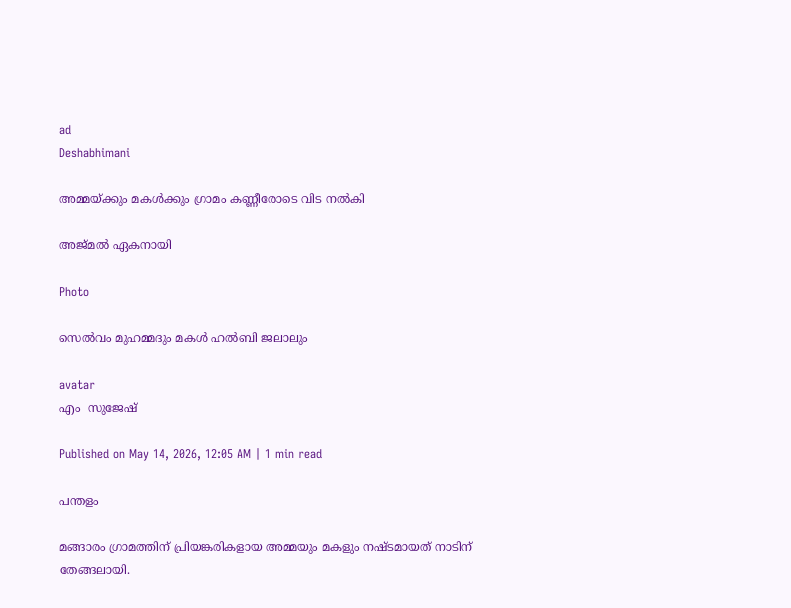ad
Deshabhimani

അമ്മയ്ക്കും മകൾക്കും ഗ്രാമം കണ്ണീരോടെ വിട നൽകി

അജ്മൽ ഏകനായി

Photo

സെൽവം മുഹമ്മദും മകൾ ഹൽബി ജലാലും

avatar
എം  സുജേഷ്

Published on May 14, 2026, 12:05 AM | 1 min read

പന്തളം

മങ്ങാരം ഗ്രാമത്തിന് പ്രിയങ്കരികളായ അമ്മയും മകളും നഷ്ടമായത് നാടിന് തേങ്ങലായി.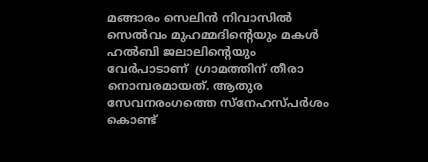മങ്ങാരം സെലിൻ നിവാസിൽ സെൽവം മുഹമ്മദിന്റെയും മകൾ ഹൽബി ജലാലിന്റെയും വേർപാടാണ്  ഗ്രാമത്തിന് തീരാ നൊമ്പരമായത്. ആതുര സേവനരംഗത്തെ സ്നേഹസ്പർശം കൊണ്ട്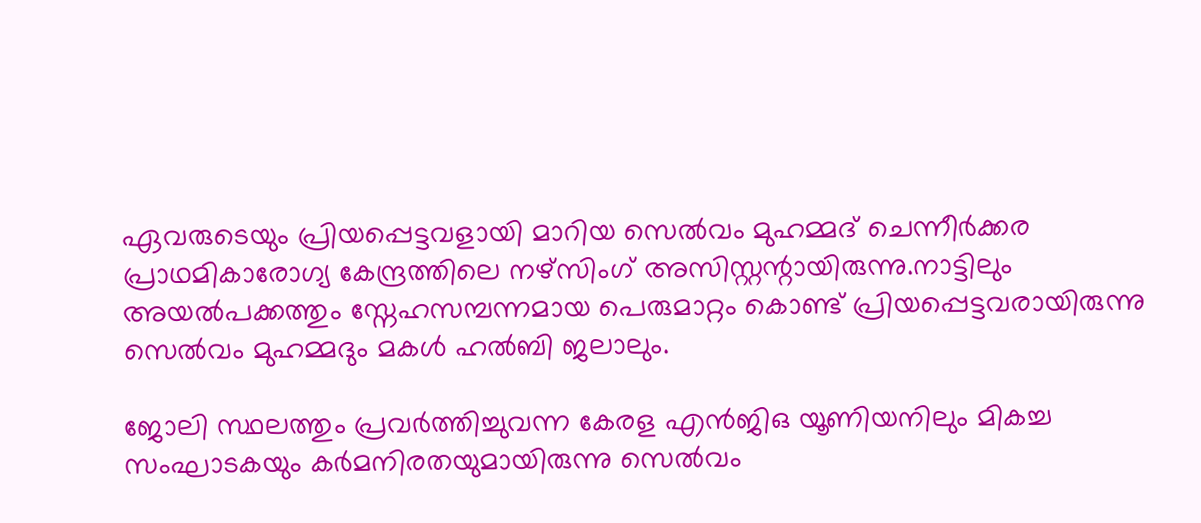ഏവരുടെയും പ്രിയപ്പെട്ടവളായി മാറിയ സെൽവം മുഹമ്മദ് ചെന്നീർക്കര പ്രാഥമികാരോഗ്യ കേന്ദ്രത്തിലെ നഴ്സിംഗ് അസിസ്റ്റന്റായിരുന്നു.നാട്ടിലും അയൽപക്കത്തും സ്നേഹസമ്പന്നമായ പെരുമാറ്റം കൊണ്ട് പ്രിയപ്പെട്ടവരായിരുന്നു സെൽവം മുഹമ്മദും മകൾ ഹൽബി ജലാലും.

ജോലി സ്ഥലത്തും പ്രവർത്തിച്ചുവന്ന കേരള എൻജിഒ യൂണിയനിലും മികച്ച സംഘാടകയും കർമനിരതയുമായിരുന്നു സെൽവം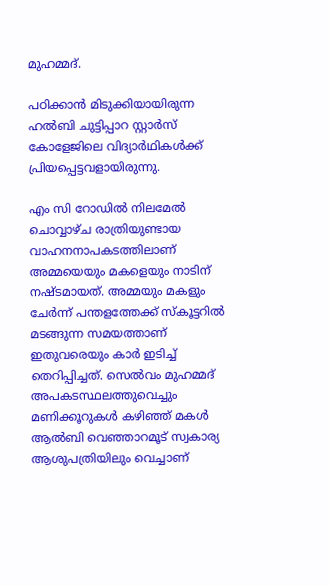മുഹമ്മദ്.

പഠിക്കാൻ മിടുക്കിയായിരുന്ന ഹൽബി ചുട്ടിപ്പാറ സ്റ്റാർസ് കോളേജിലെ വിദ്യാർഥികൾക്ക് പ്രിയപ്പെട്ടവളായിരുന്നു.

എം സി റോഡിൽ നിലമേൽ ചൊവ്വാഴ്ച രാത്രിയുണ്ടായ വാഹനനാപകടത്തിലാണ് അമ്മയെയും മകളെയും നാടിന് നഷ്ടമായത്. അമ്മയും മകളും ചേർന്ന് പന്തളത്തേക്ക് സ്കൂട്ടറിൽ മടങ്ങുന്ന സമയത്താണ് ഇതുവരെയും കാർ ഇടിച്ച് തെറിപ്പിച്ചത്. സെൽവം മുഹമ്മദ് അപകടസ്ഥലത്തുവെച്ചും മണിക്കൂറുകൾ കഴിഞ്ഞ് മകൾ ആൽബി വെഞ്ഞാറമൂട് സ്വകാര്യ ആശുപത്രിയിലും വെച്ചാണ്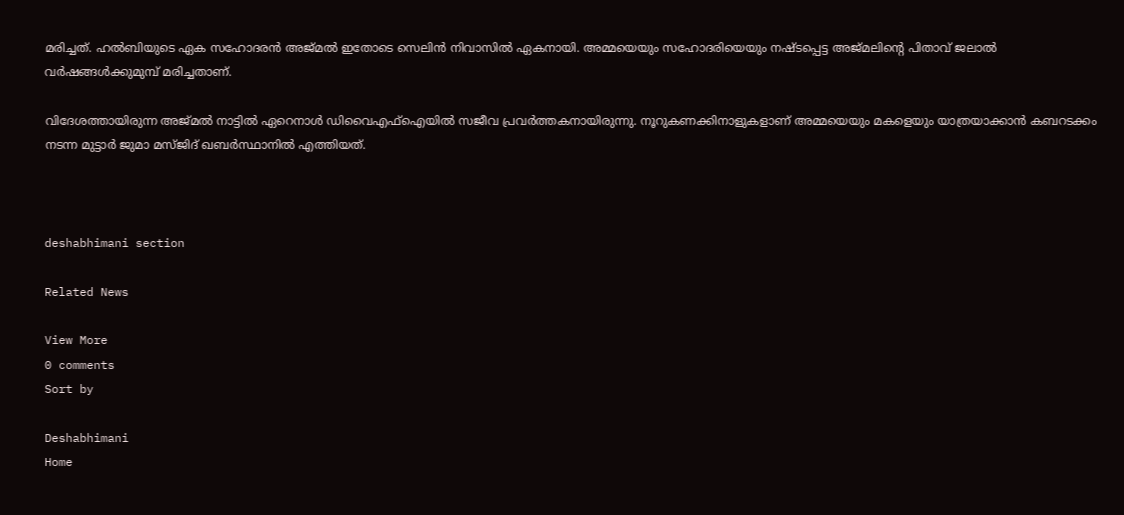മരിച്ചത്. ഹൽബിയുടെ ഏക സഹോദരൻ അജ്മൽ ഇതോടെ സെലിൻ നിവാസിൽ ഏകനായി. അമ്മയെയും സഹോദരിയെയും നഷ്ടപ്പെട്ട അജ്മലിന്റെ പിതാവ് ജലാൽ വർഷങ്ങൾക്കുമുമ്പ് മരിച്ചതാണ്‌.

വിദേശത്തായിരുന്ന അജ്മൽ നാട്ടിൽ ഏറെനാൾ ഡിവൈഎഫ്ഐയിൽ സജീവ പ്രവർത്തകനായിരുന്നു. നൂറുകണക്കിനാളുകളാണ് അമ്മയെയും മകളെയും യാത്രയാക്കാൻ കബറടക്കം നടന്ന മുട്ടാർ ജുമാ മസ്ജിദ് ഖബർസ്ഥാനിൽ എത്തിയത്.



deshabhimani section

Related News

View More
0 comments
Sort by

Deshabhimani
Home